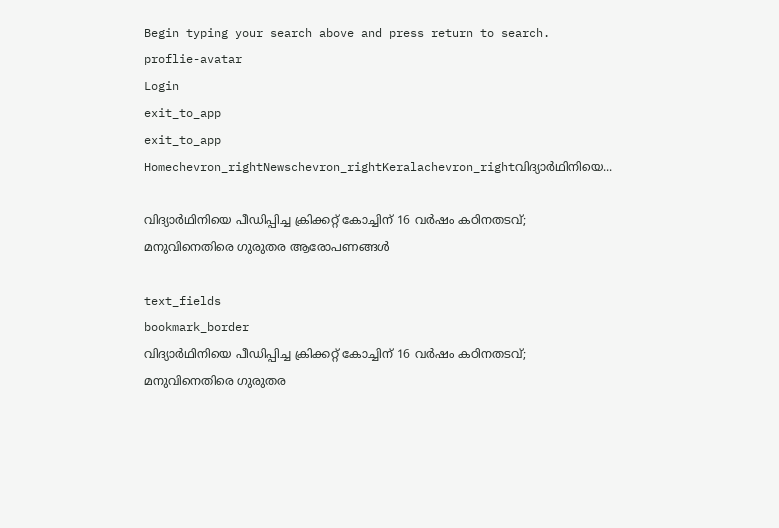Begin typing your search above and press return to search.
proflie-avatar
Login
exit_to_app
exit_to_app
Homechevron_rightNewschevron_rightKeralachevron_rightവിദ്യാർഥിനിയെ...

വിദ്യാർഥിനിയെ പീഡിപ്പിച്ച ക്രിക്കറ്റ് കോച്ചിന് 16 വർഷം കഠിനതടവ്; മനുവിനെതിരെ ഗുരുതര ആരോപണങ്ങൾ

text_fields
bookmark_border
വിദ്യാർഥിനിയെ പീഡിപ്പിച്ച ക്രിക്കറ്റ് കോച്ചിന് 16 വർഷം കഠിനതടവ്; മനുവിനെതിരെ ഗുരുതര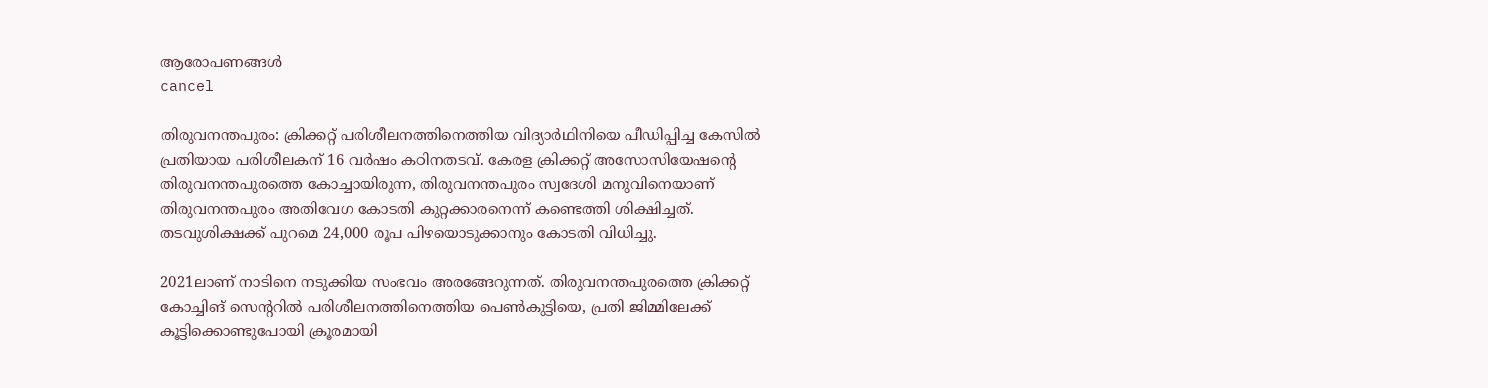ആരോപണങ്ങൾ
cancel

തിരുവനന്തപുരം: ക്രിക്കറ്റ് പരിശീലനത്തിനെത്തിയ വിദ്യാർഥിനിയെ പീഡിപ്പിച്ച കേസിൽ പ്രതിയായ പരിശീലകന് 16 വർഷം കഠിനതടവ്. കേരള ക്രിക്കറ്റ് അസോസിയേഷന്റെ തിരുവനന്തപുരത്തെ കോച്ചായിരുന്ന, തിരുവനന്തപുരം സ്വദേശി മനുവിനെയാണ് തിരുവനന്തപുരം അതിവേഗ കോടതി കുറ്റക്കാരനെന്ന് കണ്ടെത്തി ശിക്ഷിച്ചത്. തടവുശിക്ഷക്ക് പുറമെ 24,000 രൂപ പിഴയൊടുക്കാനും കോടതി വിധിച്ചു.

2021ലാണ് നാടിനെ നടുക്കിയ സംഭവം അരങ്ങേറുന്നത്. തിരുവനന്തപുരത്തെ ക്രിക്കറ്റ് കോച്ചിങ് സെന്ററിൽ പരിശീലനത്തിനെത്തിയ പെൺകുട്ടിയെ, പ്രതി ജിമ്മിലേക്ക് കൂട്ടിക്കൊണ്ടുപോയി ക്രൂരമായി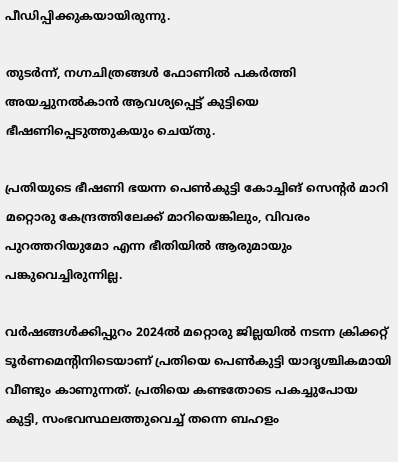പീഡിപ്പിക്കുകയായിരുന്നു.

തുടർന്ന്, നഗ്നചിത്രങ്ങൾ ഫോണിൽ പകർത്തി അയച്ചുനൽകാൻ ആവശ്യപ്പെട്ട് കുട്ടിയെ ഭീഷണിപ്പെടുത്തുകയും ചെയ്തു.

പ്രതിയുടെ ഭീഷണി ഭയന്ന പെൺകുട്ടി കോച്ചിങ് സെന്റർ മാറി മറ്റൊരു കേന്ദ്രത്തിലേക്ക് മാറിയെങ്കിലും, വിവരം പുറത്തറിയുമോ എന്ന ഭീതിയിൽ ആരുമായും പങ്കുവെച്ചിരുന്നില്ല.

വർഷങ്ങൾക്കിപ്പുറം 2024ൽ മറ്റൊരു ജില്ലയിൽ നടന്ന ക്രിക്കറ്റ് ടൂർണമെന്റിനിടെയാണ് പ്രതിയെ പെൺകുട്ടി യാദൃശ്ചികമായി വീണ്ടും കാണുന്നത്. പ്രതിയെ കണ്ടതോടെ പകച്ചുപോയ കുട്ടി, സംഭവസ്ഥലത്തുവെച്ച് തന്നെ ബഹളം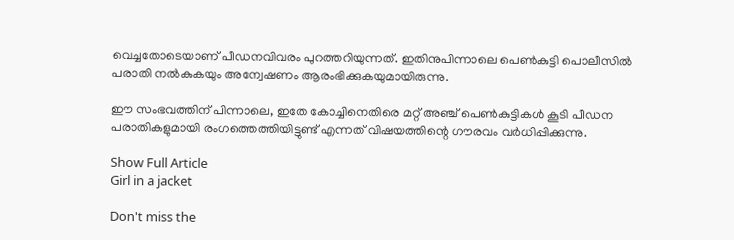വെച്ചതോടെയാണ് പീഡനവിവരം പുറത്തറിയുന്നത്. ഇതിനുപിന്നാലെ പെൺകുട്ടി പൊലീസിൽ പരാതി നൽകുകയും അന്വേഷണം ആരംഭിക്കുകയുമായിരുന്നു.

ഈ സംഭവത്തിന് പിന്നാലെ, ഇതേ കോച്ചിനെതിരെ മറ്റ് അഞ്ച് പെൺകുട്ടികൾ കൂടി പീഡന പരാതികളുമായി രംഗത്തെത്തിയിട്ടുണ്ട് എന്നത് വിഷയത്തിന്റെ ഗൗരവം വർധിപ്പിക്കുന്നു.

Show Full Article
Girl in a jacket

Don't miss the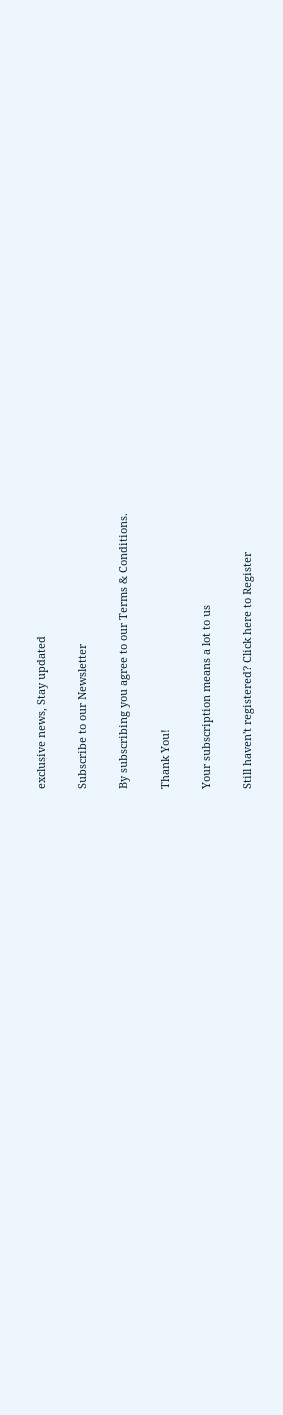exclusive news, Stay updated

Subscribe to our Newsletter

By subscribing you agree to our Terms & Conditions.

Thank You!

Your subscription means a lot to us

Still haven't registered? Click here to Register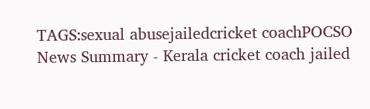TAGS:sexual abusejailedcricket coachPOCSO
News Summary - Kerala cricket coach jailed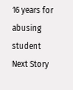16 years for abusing student
Next Story